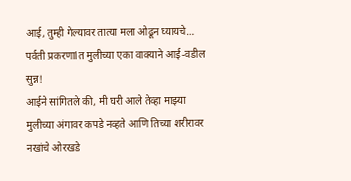आई, तुम्ही गेल्यावर तात्या मला ओढून घ्यायचे… पर्वती प्रकरणाlत मुलीच्या एका वाक्याने आई-वडील सुन्न!
आईने सांगितले की, मी घरी आले तेव्हा माझ्या मुलीच्या अंगावर कपडे नव्हते आणि तिच्या शरीरावर नखांचे ओरखडे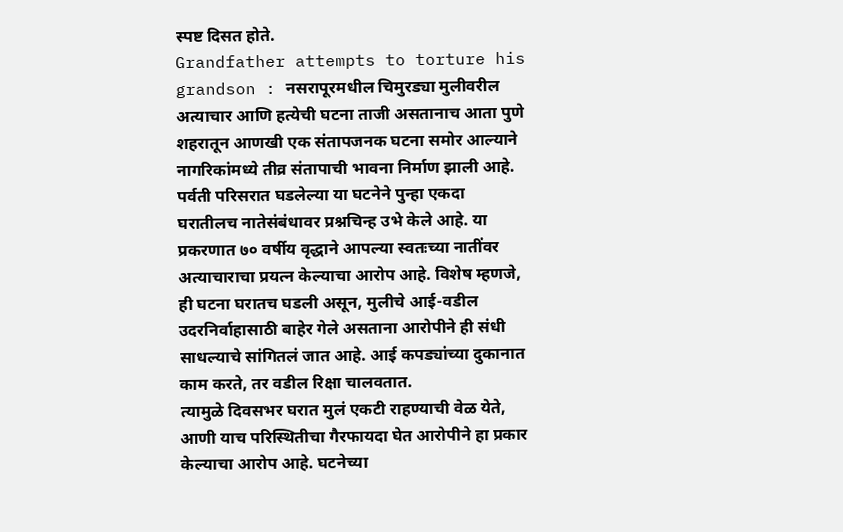स्पष्ट दिसत होते.
Grandfather attempts to torture his grandson : नसरापूरमधील चिमुरड्या मुलीवरील अत्याचार आणि हत्येची घटना ताजी असतानाच आता पुणे शहरातून आणखी एक संतापजनक घटना समोर आल्याने नागरिकांमध्ये तीव्र संतापाची भावना निर्माण झाली आहे. पर्वती परिसरात घडलेल्या या घटनेने पुन्हा एकदा घरातीलच नातेसंबंधावर प्रश्नचिन्ह उभे केले आहे. या प्रकरणात ७० वर्षीय वृद्धाने आपल्या स्वतःच्या नातींवर अत्याचाराचा प्रयत्न केल्याचा आरोप आहे. विशेष म्हणजे, ही घटना घरातच घडली असून, मुलीचे आई-वडील उदरनिर्वाहासाठी बाहेर गेले असताना आरोपीने ही संधी साधल्याचे सांगितलं जात आहे. आई कपड्यांच्या दुकानात काम करते, तर वडील रिक्षा चालवतात.
त्यामुळे दिवसभर घरात मुलं एकटी राहण्याची वेळ येते, आणी याच परिस्थितीचा गैरफायदा घेत आरोपीने हा प्रकार केल्याचा आरोप आहे. घटनेच्या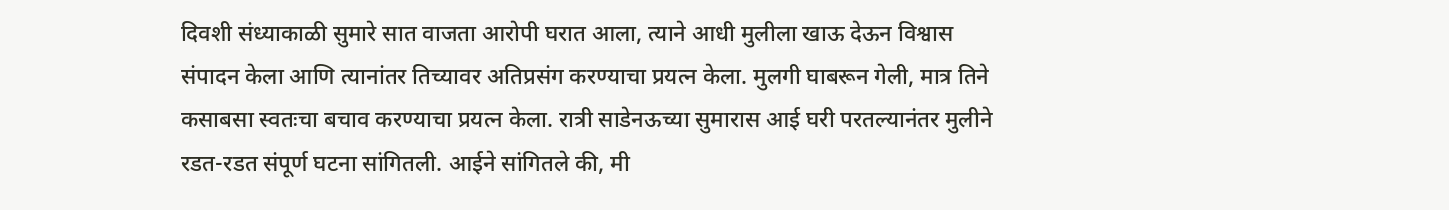दिवशी संध्याकाळी सुमारे सात वाजता आरोपी घरात आला, त्याने आधी मुलीला खाऊ देऊन विश्वास संपादन केला आणि त्यानांतर तिच्यावर अतिप्रसंग करण्याचा प्रयत्न केला. मुलगी घाबरून गेली, मात्र तिने कसाबसा स्वतःचा बचाव करण्याचा प्रयत्न केला. रात्री साडेनऊच्या सुमारास आई घरी परतल्यानंतर मुलीने रडत-रडत संपूर्ण घटना सांगितली. आईने सांगितले की, मी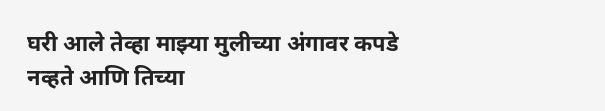घरी आले तेव्हा माझ्या मुलीच्या अंगावर कपडे नव्हते आणि तिच्या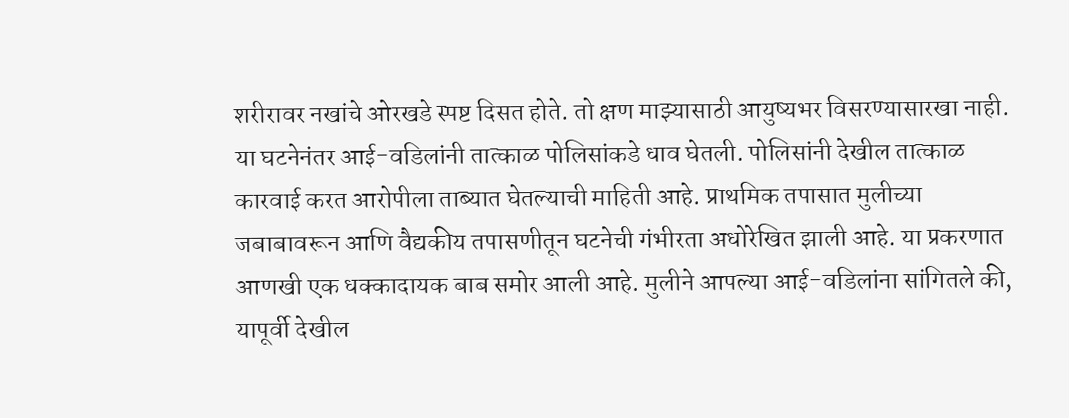शरीरावर नखांचे ओरखडे स्पष्ट दिसत होते. तो क्षण माझ्यासाठी आयुष्यभर विसरण्यासारखा नाही.
या घटनेनंतर आई-वडिलांनी तात्काळ पोलिसांकडे धाव घेतली. पोलिसांनी देखील तात्काळ कारवाई करत आरोपीला ताब्यात घेतल्याची माहिती आहे. प्राथमिक तपासात मुलीच्या जबाबावरून आणि वैद्यकीय तपासणीतून घटनेची गंभीरता अधोरेखित झाली आहे. या प्रकरणात आणखी एक धक्कादायक बाब समोर आली आहे. मुलीने आपल्या आई-वडिलांना सांगितले की, यापूर्वी देखील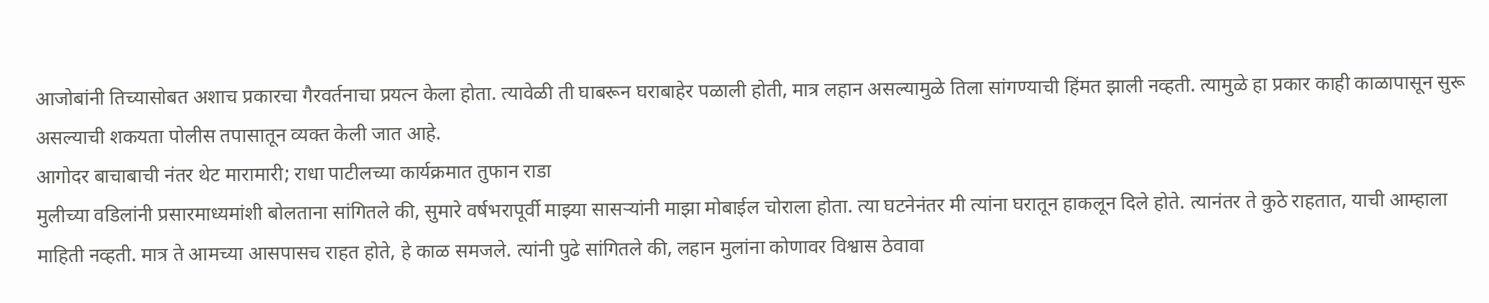आजोबांनी तिच्यासोबत अशाच प्रकारचा गैरवर्तनाचा प्रयत्न केला होता. त्यावेळी ती घाबरून घराबाहेर पळाली होती, मात्र लहान असल्यामुळे तिला सांगण्याची हिंमत झाली नव्हती. त्यामुळे हा प्रकार काही काळापासून सुरू असल्याची शकयता पोलीस तपासातून व्यक्त केली जात आहे.
आगोदर बाचाबाची नंतर थेट मारामारी; राधा पाटीलच्या कार्यक्रमात तुफान राडा
मुलीच्या वडिलांनी प्रसारमाध्यमांशी बोलताना सांगितले की, सुमारे वर्षभरापूर्वी माझ्या सासऱ्यांनी माझा मोबाईल चोराला होता. त्या घटनेनंतर मी त्यांना घरातून हाकलून दिले होते. त्यानंतर ते कुठे राहतात, याची आम्हाला माहिती नव्हती. मात्र ते आमच्या आसपासच राहत होते, हे काळ समजले. त्यांनी पुढे सांगितले की, लहान मुलांना कोणावर विश्वास ठेवावा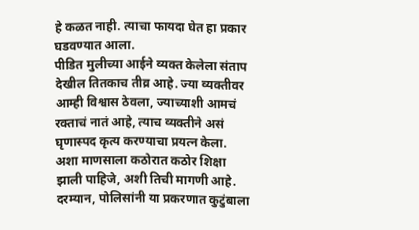हे कळत नाही. त्याचा फायदा घेत हा प्रकार घडवण्यात आला.
पीडित मुलीच्या आईने व्यक्त केलेला संताप देखील तितकाच तीव्र आहे. ज्या व्यक्तीवर आम्ही विश्वास ठेवला, ज्याच्याशी आमचं रक्ताचं नातं आहे, त्याच व्यक्तीने असं घृणास्पद कृत्य करण्याचा प्रयत्न केला. अशा माणसाला कठोरात कठोर शिक्षा झाली पाहिजे, अशी तिची मागणी आहे. दरम्यान, पोलिसांनी या प्रकरणात कुटुंबाला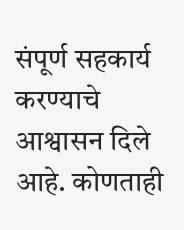संपूर्ण सहकार्य करण्याचे आश्वासन दिले आहे. कोणताही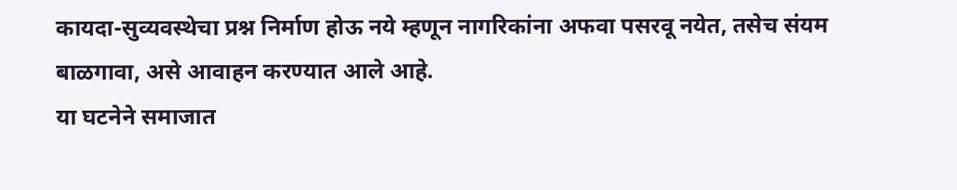कायदा-सुव्यवस्थेचा प्रश्न निर्माण होऊ नये म्हणून नागरिकांना अफवा पसरवू नयेत, तसेच संयम बाळगावा, असे आवाहन करण्यात आले आहे.
या घटनेने समाजात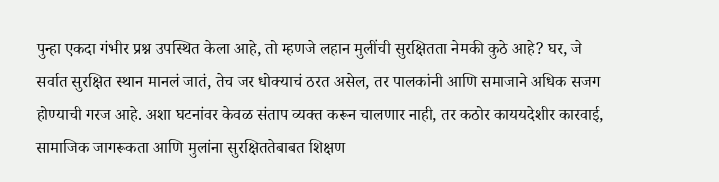पुन्हा एकदा गंभीर प्रश्न उपस्थित केला आहे, तो म्हणजे लहान मुलींची सुरक्षितता नेमकी कुठे आहे? घर, जे सर्वात सुरक्षित स्थान मानलं जातं, तेच जर धोक्याचं ठरत असेल, तर पालकांनी आणि समाजाने अधिक सजग होण्याची गरज आहे. अशा घटनांवर केवळ संताप व्यक्त करून चालणार नाही, तर कठोर काययदेशीर कारवाई, सामाजिक जागरूकता आणि मुलांना सुरक्षिततेबाबत शिक्षण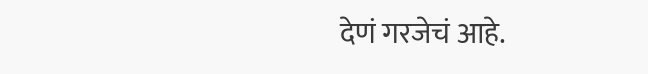देणं गरजेचं आहे.